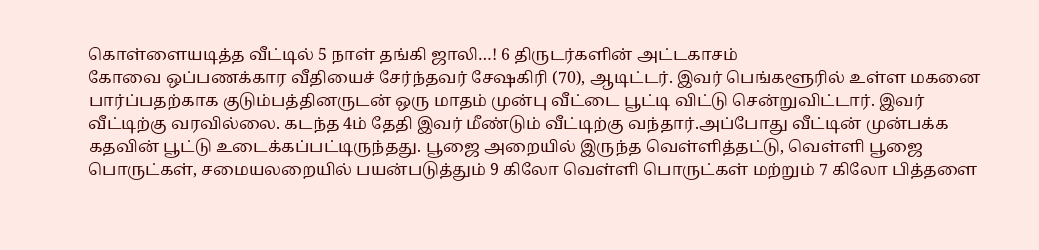கொள்ளையடித்த வீட்டில் 5 நாள் தங்கி ஜாலி…! 6 திருடர்களின் அட்டகாசம்
கோவை ஒப்பணக்கார வீதியைச் சேர்ந்தவர் சேஷகிரி (70), ஆடிட்டர். இவர் பெங்களூரில் உள்ள மகனை பார்ப்பதற்காக குடும்பத்தினருடன் ஒரு மாதம் முன்பு வீட்டை பூட்டி விட்டு சென்றுவிட்டார். இவர் வீட்டிற்கு வரவில்லை. கடந்த 4ம் தேதி இவர் மீண்டும் வீட்டிற்கு வந்தார்.அப்போது வீட்டின் முன்பக்க கதவின் பூட்டு உடைக்கப்பட்டிருந்தது. பூஜை அறையில் இருந்த வெள்ளித்தட்டு, வெள்ளி பூஜை பொருட்கள், சமையலறையில் பயன்படுத்தும் 9 கிலோ வெள்ளி பொருட்கள் மற்றும் 7 கிலோ பித்தளை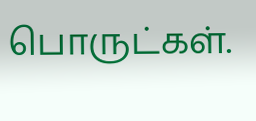பொருட்கள்.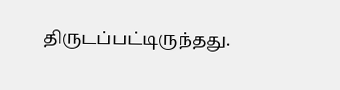திருடப்பட்டிருந்தது.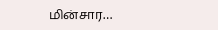மின்சார…